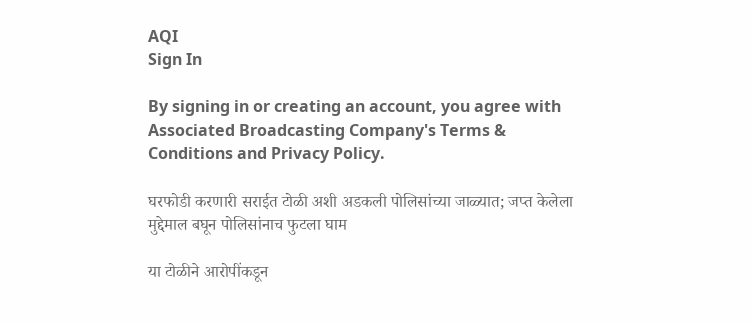AQI
Sign In

By signing in or creating an account, you agree with Associated Broadcasting Company's Terms & Conditions and Privacy Policy.

घरफोडी करणारी सराईत टोळी अशी अडकली पोलिसांच्या जाळ्यात; जप्त केलेला मुद्देमाल बघून पोलिसांनाच फुटला घाम

या टोळीने आरोपींकडून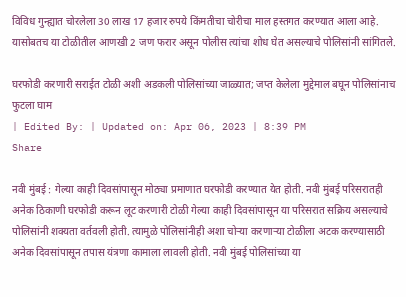विविध गुन्ह्यात चोरलेला 30 लाख 17 हजार रुपये किंमतीचा चोरीचा माल हस्तगत करण्यात आला आहे. यासोबतच या टोळीतील आणखी 2 जण फरार असून पोलीस त्यांचा शोध घेत असल्याचे पोलिसांनी सांगितले.

घरफोडी करणारी सराईत टोळी अशी अडकली पोलिसांच्या जाळ्यात; जप्त केलेला मुद्देमाल बघून पोलिसांनाच फुटला घाम
| Edited By: | Updated on: Apr 06, 2023 | 8:39 PM
Share

नवी मुंबई : गेल्या काही दिवसांपासून मोठ्या प्रमाणात घरफोडी करण्यात येत होती. नवी मुंबई परिसरातही अनेक ठिकाणी घरफोडी करून लूट करणारी टोळी गेल्या काही दिवसांपासून या परिसरात सक्रिय असल्याचे पोलिसांनी शक्यता वर्तवली होती. त्यामुळे पोलिसांनीही अशा चोऱ्या करणाऱ्या टोळीला अटक करण्यासाठी अनेक दिवसांपासून तपास यंत्रणा कामाला लावली होती. नवी मुंबई पोलिसांच्या या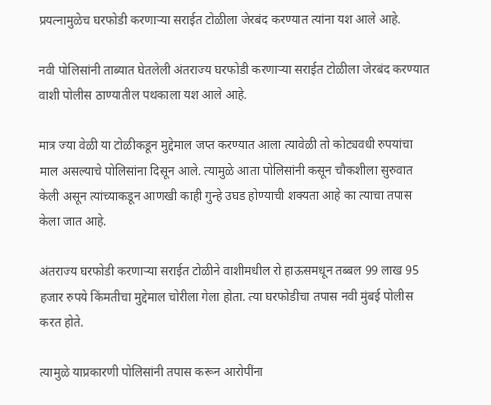प्रयत्नामुळेच घरफोडी करणाऱ्या सराईत टोळीला जेरबंद करण्यात त्यांना यश आले आहे.

नवी पोलिसांनी ताब्यात घेतलेली अंतराज्य घरफोडी करणाऱ्या सराईत टोळीला जेरबंद करण्यात वाशी पोलीस ठाण्यातील पथकाला यश आले आहे.

मात्र ज्या वेळी या टोळीकडून मुद्देमाल जप्त करण्यात आला त्यावेळी तो कोट्यवधी रुपयांचा माल असल्याचे पोलिसांना दिसून आले. त्यामुळे आता पोलिसांनी कसून चौकशीला सुरुवात केली असून त्यांच्याकडून आणखी काही गुन्हे उघड होण्याची शक्यता आहे का त्याचा तपास केला जात आहे.

अंतराज्य घरफोडी करणाऱ्या सराईत टोळीने वाशीमधील रो हाऊसमधून तब्बल 99 लाख 95 हजार रुपये किंमतीचा मुद्देमाल चोरीला गेला होता. त्या घरफोडीचा तपास नवी मुंबई पोलीस करत होते.

त्यामुळे याप्रकारणी पोलिसांनी तपास करून आरोपींना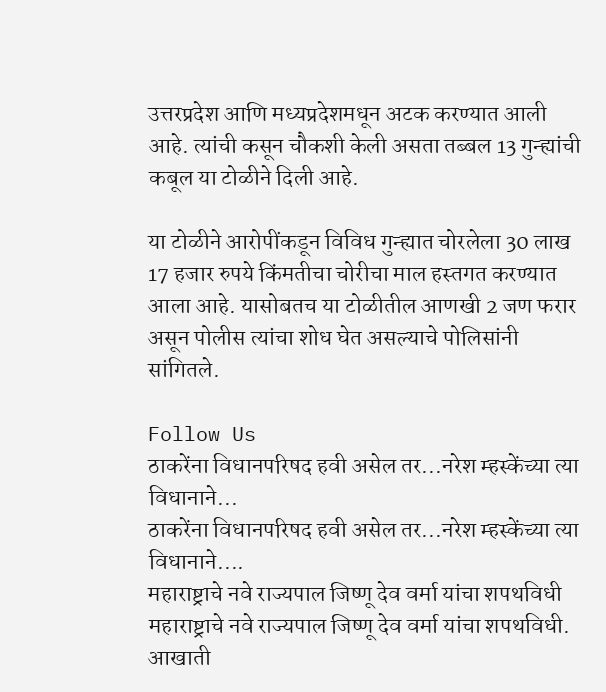उत्तरप्रदेश आणि मध्यप्रदेशमधून अटक करण्यात आली आहे. त्यांची कसून चौकशी केली असता तब्बल 13 गुन्ह्यांची कबूल या टोळीने दिली आहे.

या टोळीने आरोपींकडून विविध गुन्ह्यात चोरलेला 30 लाख 17 हजार रुपये किंमतीचा चोरीचा माल हस्तगत करण्यात आला आहे. यासोबतच या टोळीतील आणखी 2 जण फरार असून पोलीस त्यांचा शोध घेत असल्याचे पोलिसांनी सांगितले.

Follow Us
ठाकरेंना विधानपरिषद हवी असेल तर...नरेश म्हस्केंच्या त्या विधानाने...
ठाकरेंना विधानपरिषद हवी असेल तर...नरेश म्हस्केंच्या त्या विधानाने....
महाराष्ट्राचे नवे राज्यपाल जिष्णू देव वर्मा यांचा शपथविधी
महाराष्ट्राचे नवे राज्यपाल जिष्णू देव वर्मा यांचा शपथविधी.
आखाती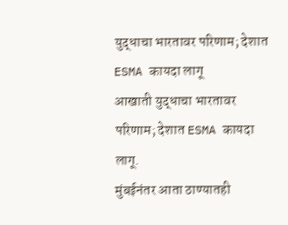युद्धाचा भारतावर परिणाम; देशात ESMA कायदा लागू
आखाती युद्धाचा भारतावर परिणाम; देशात ESMA कायदा लागू.
मुंबईनंतर आता ठाण्यातही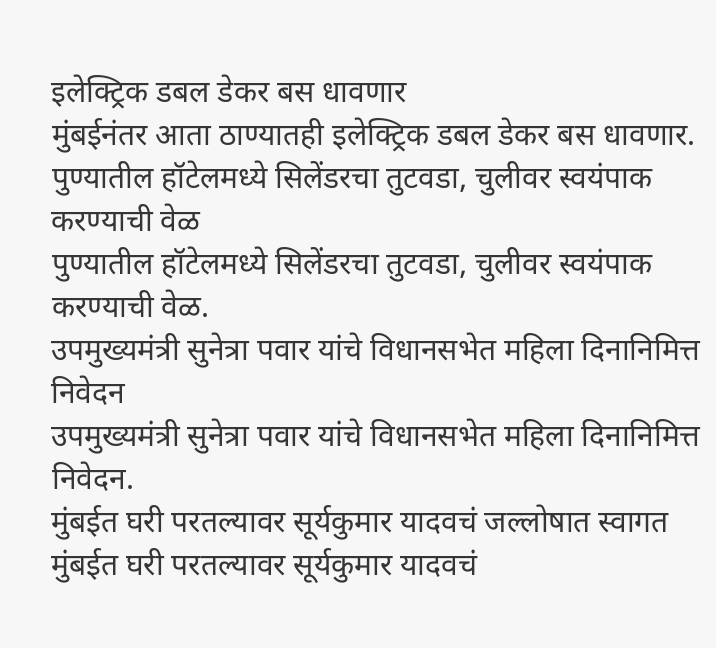इलेक्ट्रिक डबल डेकर बस धावणार
मुंबईनंतर आता ठाण्यातही इलेक्ट्रिक डबल डेकर बस धावणार.
पुण्यातील हॉटेलमध्ये सिलेंडरचा तुटवडा, चुलीवर स्वयंपाक करण्याची वेळ
पुण्यातील हॉटेलमध्ये सिलेंडरचा तुटवडा, चुलीवर स्वयंपाक करण्याची वेळ.
उपमुख्यमंत्री सुनेत्रा पवार यांचे विधानसभेत महिला दिनानिमित्त निवेदन
उपमुख्यमंत्री सुनेत्रा पवार यांचे विधानसभेत महिला दिनानिमित्त निवेदन.
मुंबईत घरी परतल्यावर सूर्यकुमार यादवचं जल्लोषात स्वागत
मुंबईत घरी परतल्यावर सूर्यकुमार यादवचं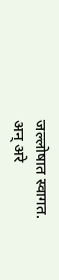जल्लोषात स्वागत.
अन् अरे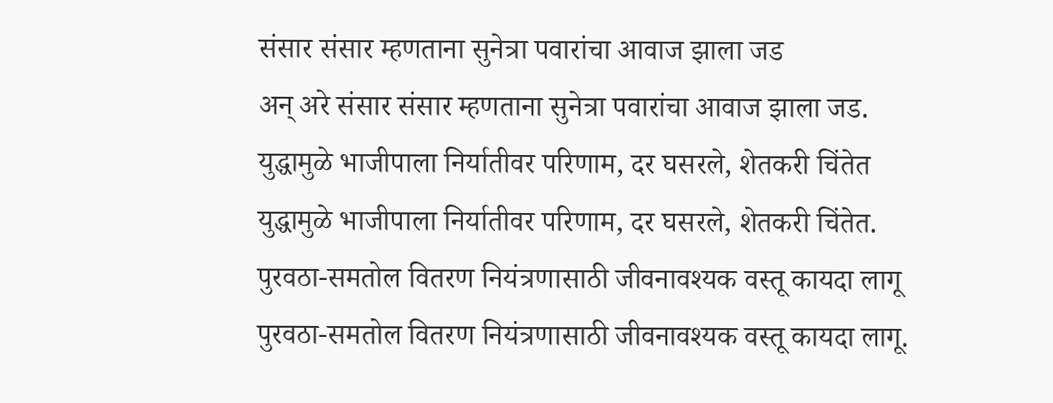संसार संसार म्हणताना सुनेत्रा पवारांचा आवाज झाला जड
अन् अरे संसार संसार म्हणताना सुनेत्रा पवारांचा आवाज झाला जड.
युद्धामुळे भाजीपाला निर्यातीवर परिणाम, दर घसरले, शेतकरी चिंतेत
युद्धामुळे भाजीपाला निर्यातीवर परिणाम, दर घसरले, शेतकरी चिंतेत.
पुरवठा-समतोल वितरण नियंत्रणासाठी जीवनावश्यक वस्तू कायदा लागू
पुरवठा-समतोल वितरण नियंत्रणासाठी जीवनावश्यक वस्तू कायदा लागू.